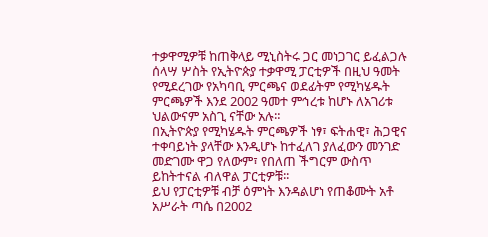ተቃዋሚዎቹ ከጠቅላይ ሚኒስትሩ ጋር መነጋገር ይፈልጋሉ
ሰላሣ ሦስት የኢትዮጵያ ተቃዋሚ ፓርቲዎች በዚህ ዓመት የሚደረገው የአካባቢ ምርጫና ወደፊትም የሚካሄዱት ምርጫዎች እንደ 2002 ዓመተ ምኅረቱ ከሆኑ ለአገሪቱ ህልውናም አስጊ ናቸው አሉ።
በኢትዮጵያ የሚካሄዱት ምርጫዎች ነፃ፣ ፍትሐዊ፣ ሕጋዊና ተቀባይነት ያላቸው እንዲሆኑ ከተፈለገ ያለፈውን መንገድ መድገሙ ዋጋ የለውም፣ የበለጠ ችግርም ውስጥ ይከትተናል ብለዋል ፓርቲዎቹ፡፡
ይህ የፓርቲዎቹ ብቻ ዕምነት እንዳልሆነ የጠቆሙት አቶ አሥራት ጣሴ በ2002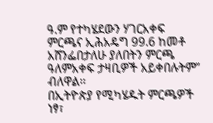ዓ.ም የተካሄደውን ሃገርአቀፍ ምርጫና ኢሕአዴግ 99.6 ከመቶ አሸንፌበታለሁ ያለበትን ምርጫ ዓለምአቀፍ ታዛቢዎች አይቀበሉትም” ብለዋል፡፡
በኢትዮጵያ የሚካሄዱት ምርጫዎች ነፃ፣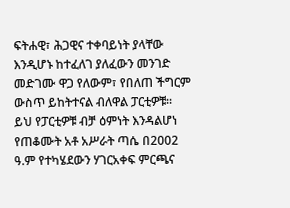ፍትሐዊ፣ ሕጋዊና ተቀባይነት ያላቸው እንዲሆኑ ከተፈለገ ያለፈውን መንገድ መድገሙ ዋጋ የለውም፣ የበለጠ ችግርም ውስጥ ይከትተናል ብለዋል ፓርቲዎቹ፡፡
ይህ የፓርቲዎቹ ብቻ ዕምነት እንዳልሆነ የጠቆሙት አቶ አሥራት ጣሴ በ2002 ዓ.ም የተካሄደውን ሃገርአቀፍ ምርጫና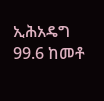ኢሕአዴግ 99.6 ከመቶ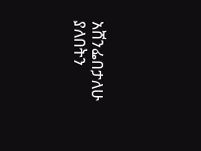አሸንፌበታለሁ ያለበትን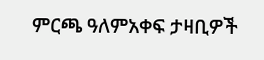ምርጫ ዓለምአቀፍ ታዛቢዎች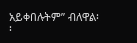አይቀበሉትም” ብለዋል፡፡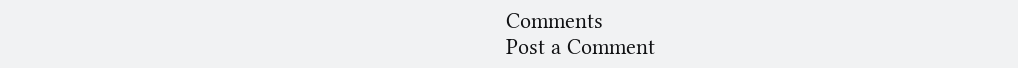Comments
Post a Comment